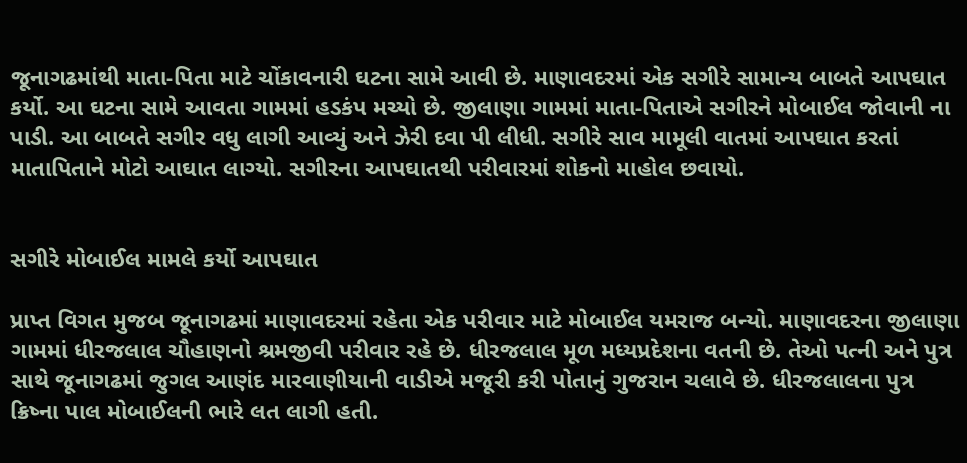જૂનાગઢમાંથી માતા-પિતા માટે ચોંકાવનારી ઘટના સામે આવી છે. માણાવદરમાં એક સગીરે સામાન્ય બાબતે આપઘાત કર્યો. આ ઘટના સામે આવતા ગામમાં હડકંપ મચ્યો છે. જીલાણા ગામમાં માતા-પિતાએ સગીરને મોબાઈલ જોવાની ના પાડી. આ બાબતે સગીર વધુ લાગી આવ્યું અને ઝેરી દવા પી લીધી. સગીરે સાવ મામૂલી વાતમાં આપઘાત કરતાં માતાપિતાને મોટો આઘાત લાગ્યો. સગીરના આપઘાતથી પરીવારમાં શોકનો માહોલ છવાયો.


સગીરે મોબાઈલ મામલે કર્યો આપઘાત

પ્રાપ્ત વિગત મુજબ જૂનાગઢમાં માણાવદરમાં રહેતા એક પરીવાર માટે મોબાઈલ યમરાજ બન્યો. માણાવદરના જીલાણા ગામમાં ધીરજલાલ ચૌહાણનો શ્રમજીવી પરીવાર રહે છે. ધીરજલાલ મૂળ મધ્યપ્રદેશના વતની છે. તેઓ પત્ની અને પુત્ર સાથે જૂનાગઢમાં જુગલ આણંદ મારવાણીયાની વાડીએ મજૂરી કરી પોતાનું ગુજરાન ચલાવે છે. ધીરજલાલના પુત્ર ક્રિષ્ના પાલ મોબાઈલની ભારે લત લાગી હતી.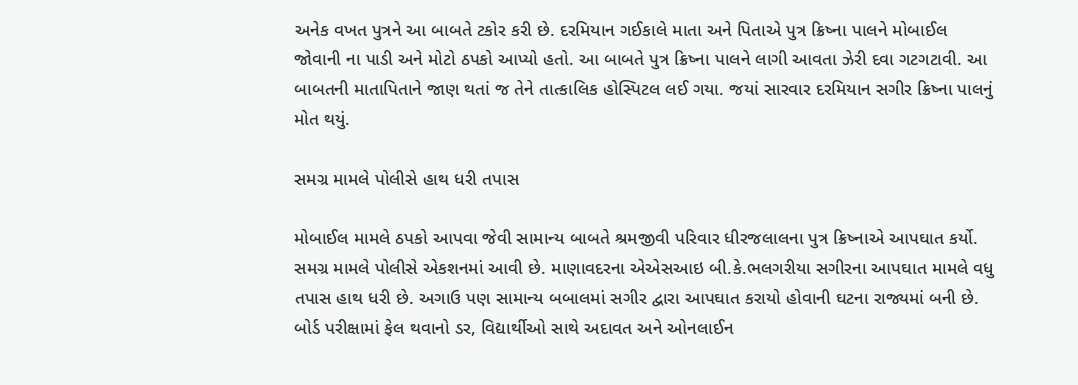અનેક વખત પુત્રને આ બાબતે ટકોર કરી છે. દરમિયાન ગઈકાલે માતા અને પિતાએ પુત્ર ક્રિષ્ના પાલને મોબાઈલ જોવાની ના પાડી અને મોટો ઠપકો આપ્યો હતો. આ બાબતે પુત્ર ક્રિષ્ના પાલને લાગી આવતા ઝેરી દવા ગટગટાવી. આ બાબતની માતાપિતાને જાણ થતાં જ તેને તાત્કાલિક હોસ્પિટલ લઈ ગયા. જયાં સારવાર દરમિયાન સગીર ક્રિષ્ના પાલનું મોત થયું.

સમગ્ર મામલે પોલીસે હાથ ધરી તપાસ

મોબાઈલ મામલે ઠપકો આપવા જેવી સામાન્ય બાબતે શ્રમજીવી પરિવાર ધીરજલાલના પુત્ર ક્રિષ્નાએ આપઘાત કર્યો. સમગ્ર મામલે પોલીસે એકશનમાં આવી છે. માણાવદરના એએસઆઇ બી.કે.ભલગરીયા સગીરના આપઘાત મામલે વધુ તપાસ હાથ ધરી છે. અગાઉ પણ સામાન્ય બબાલમાં સગીર દ્વારા આપઘાત કરાયો હોવાની ઘટના રાજ્યમાં બની છે. બોર્ડ પરીક્ષામાં ફેલ થવાનો ડર, વિદ્યાર્થીઓ સાથે અદાવત અને ઓનલાઈન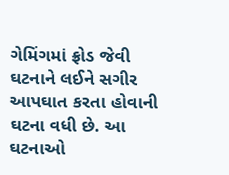ગેમિંગમાં ફ્રોડ જેવી ઘટનાને લઈને સગીર આપઘાત કરતા હોવાની ઘટના વધી છે. આ ઘટનાઓ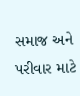સમાજ અને પરીવાર માટે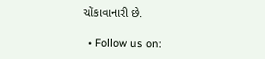ચોંકાવાનારી છે.

  • Follow us on: